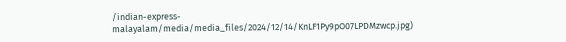/indian-express-malayalam/media/media_files/2024/12/14/KnLF1Py9pO07LPDMzwcp.jpg)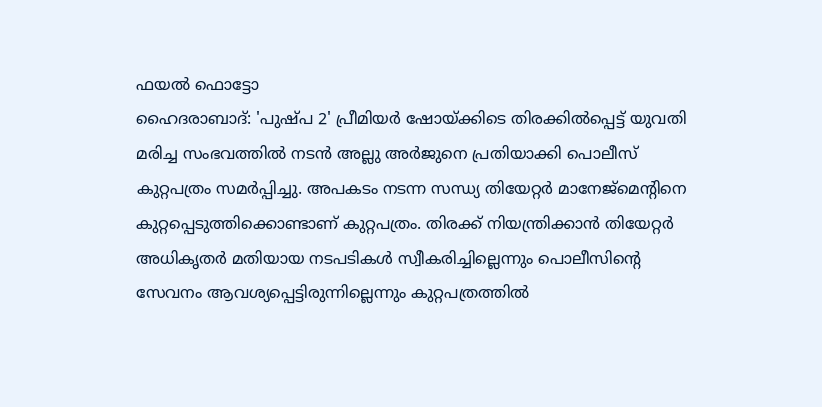ഫയൽ ഫൊട്ടോ
ഹൈദരാബാദ്: 'പുഷ്പ 2' പ്രീമിയർ ഷോയ്ക്കിടെ തിരക്കിൽപ്പെട്ട് യുവതി മരിച്ച സംഭവത്തിൽ നടൻ അല്ലു അർജുനെ പ്രതിയാക്കി പൊലീസ് കുറ്റപത്രം സമർപ്പിച്ചു. അപകടം നടന്ന സന്ധ്യ തിയേറ്റർ മാനേജ്മെന്റിനെ കുറ്റപ്പെടുത്തിക്കൊണ്ടാണ് കുറ്റപത്രം. തിരക്ക് നിയന്ത്രിക്കാൻ തിയേറ്റർ അധികൃതർ മതിയായ നടപടികൾ സ്വീകരിച്ചില്ലെന്നും പൊലീസിന്റെ സേവനം ആവശ്യപ്പെട്ടിരുന്നില്ലെന്നും കുറ്റപത്രത്തിൽ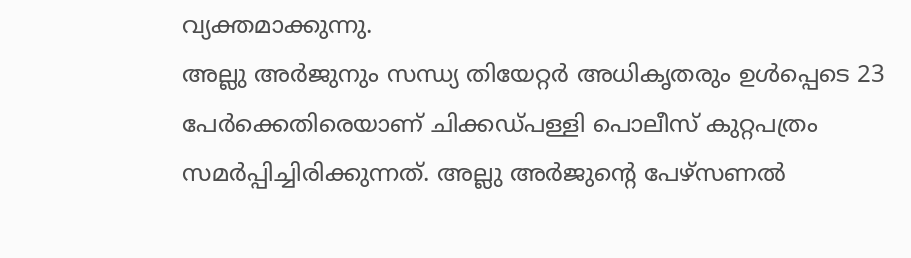വ്യക്തമാക്കുന്നു.
അല്ലു അർജുനും സന്ധ്യ തിയേറ്റർ അധികൃതരും ഉൾപ്പെടെ 23 പേർക്കെതിരെയാണ് ചിക്കഡ്പള്ളി പൊലീസ് കുറ്റപത്രം സമർപ്പിച്ചിരിക്കുന്നത്. അല്ലു അർജുന്റെ പേഴ്സണൽ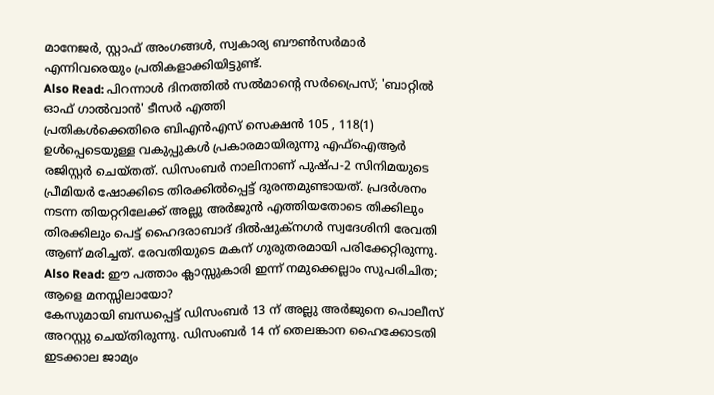മാനേജർ, സ്റ്റാഫ് അംഗങ്ങൾ, സ്വകാര്യ ബൗൺസർമാർ എന്നിവരെയും പ്രതികളാക്കിയിട്ടുണ്ട്.
Also Read: പിറന്നാൾ ദിനത്തിൽ സൽമാന്റെ സർപ്രൈസ്; 'ബാറ്റിൽ ഓഫ് ഗാൽവാൻ' ടീസർ എത്തി
പ്രതികൾക്കെതിരെ ബിഎൻഎസ് സെക്ഷൻ 105 , 118(1) ഉൾപ്പെടെയുള്ള വകുപ്പുകൾ പ്രകാരമായിരുന്നു എഫ്ഐആർ രജിസ്റ്റർ ചെയ്തത്. ഡിസംബർ നാലിനാണ് പുഷ്പ-2 സിനിമയുടെ പ്രീമിയർ ഷോക്കിടെ തിരക്കിൽപ്പെട്ട് ദുരന്തമുണ്ടായത്. പ്രദർശനം നടന്ന തിയറ്ററിലേക്ക് അല്ലു അർജുൻ എത്തിയതോടെ തിക്കിലും തിരക്കിലും പെട്ട് ഹൈദരാബാദ് ദിൽഷുക്നഗർ സ്വദേശിനി രേവതി ആണ് മരിച്ചത്. രേവതിയുടെ മകന് ഗുരുതരമായി പരിക്കേറ്റിരുന്നു.
Also Read: ഈ പത്താം ക്ലാസ്സുകാരി ഇന്ന് നമുക്കെല്ലാം സുപരിചിത; ആളെ മനസ്സിലായോ?
കേസുമായി ബന്ധപ്പെട്ട് ഡിസംബർ 13 ന് അല്ലു അർജുനെ പൊലീസ് അറസ്റ്റു ചെയ്തിരുന്നു. ഡിസംബർ 14 ന് തെലങ്കാന ഹൈക്കോടതി ഇടക്കാല ജാമ്യം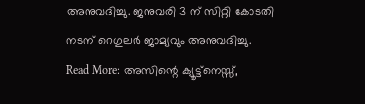അനുവദിച്ചു. ജനുവരി 3 ന് സിറ്റി കോടതി നടന് റെഗുലർ ജാമ്യവും അനുവദിച്ചു.
Read More: അസിന്റെ ക്യൂട്ട്നെസ്സ്,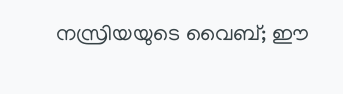നസ്രിയയുടെ വൈബ്; ഈ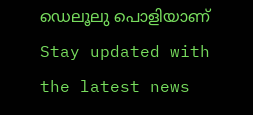ഡെലൂലു പൊളിയാണ്
Stay updated with the latest news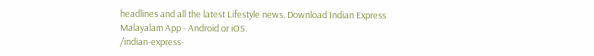headlines and all the latest Lifestyle news. Download Indian Express Malayalam App - Android or iOS.
/indian-express-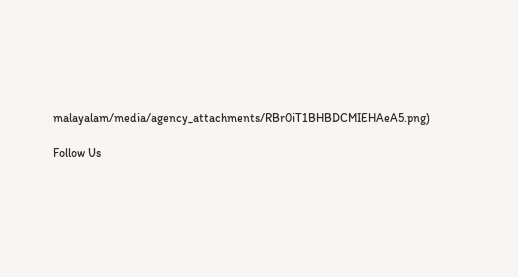malayalam/media/agency_attachments/RBr0iT1BHBDCMIEHAeA5.png)

Follow Us